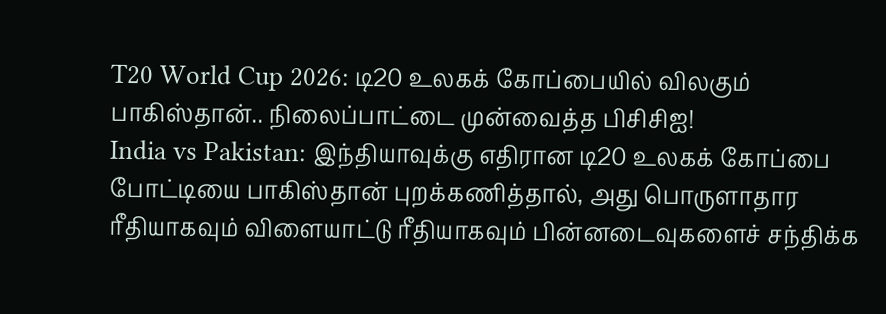T20 World Cup 2026: டி20 உலகக் கோப்பையில் விலகும் பாகிஸ்தான்.. நிலைப்பாட்டை முன்வைத்த பிசிசிஐ!
India vs Pakistan: இந்தியாவுக்கு எதிரான டி20 உலகக் கோப்பை போட்டியை பாகிஸ்தான் புறக்கணித்தால், அது பொருளாதார ரீதியாகவும் விளையாட்டு ரீதியாகவும் பின்னடைவுகளைச் சந்திக்க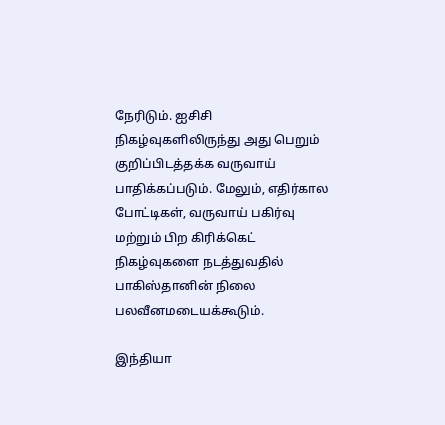நேரிடும். ஐசிசி நிகழ்வுகளிலிருந்து அது பெறும் குறிப்பிடத்தக்க வருவாய் பாதிக்கப்படும். மேலும், எதிர்கால போட்டிகள், வருவாய் பகிர்வு மற்றும் பிற கிரிக்கெட் நிகழ்வுகளை நடத்துவதில் பாகிஸ்தானின் நிலை பலவீனமடையக்கூடும்.

இந்தியா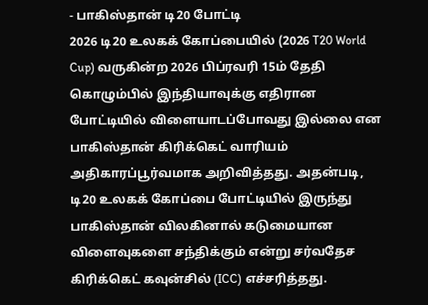- பாகிஸ்தான் டி20 போட்டி
2026 டி20 உலகக் கோப்பையில் (2026 T20 World Cup) வருகின்ற 2026 பிப்ரவரி 15ம் தேதி கொழும்பில் இந்தியாவுக்கு எதிரான போட்டியில் விளையாடப்போவது இல்லை என பாகிஸ்தான் கிரிக்கெட் வாரியம் அதிகாரப்பூர்வமாக அறிவித்தது. அதன்படி, டி20 உலகக் கோப்பை போட்டியில் இருந்து பாகிஸ்தான் விலகினால் கடுமையான விளைவுகளை சந்திக்கும் என்று சர்வதேச கிரிக்கெட் கவுன்சில் (ICC) எச்சரித்தது.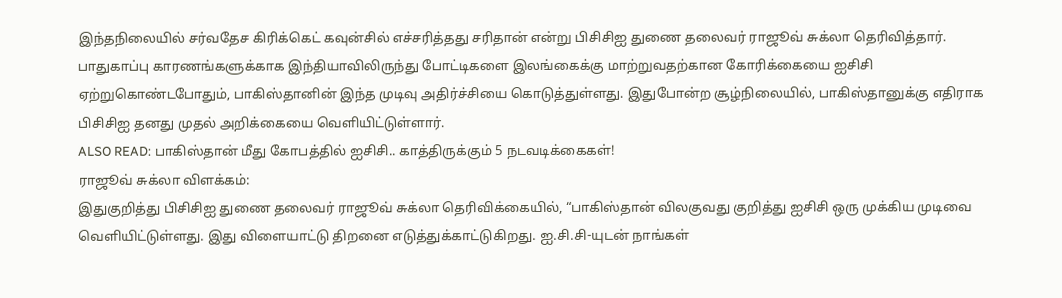இந்தநிலையில் சர்வதேச கிரிக்கெட் கவுன்சில் எச்சரித்தது சரிதான் என்று பிசிசிஐ துணை தலைவர் ராஜூவ் சுக்லா தெரிவித்தார். பாதுகாப்பு காரணங்களுக்காக இந்தியாவிலிருந்து போட்டிகளை இலங்கைக்கு மாற்றுவதற்கான கோரிக்கையை ஐசிசி ஏற்றுகொண்டபோதும், பாகிஸ்தானின் இந்த முடிவு அதிர்ச்சியை கொடுத்துள்ளது. இதுபோன்ற சூழ்நிலையில், பாகிஸ்தானுக்கு எதிராக பிசிசிஐ தனது முதல் அறிக்கையை வெளியிட்டுள்ளார்.
ALSO READ: பாகிஸ்தான் மீது கோபத்தில் ஐசிசி.. காத்திருக்கும் 5 நடவடிக்கைகள்!
ராஜூவ் சுக்லா விளக்கம்:
இதுகுறித்து பிசிசிஐ துணை தலைவர் ராஜூவ் சுக்லா தெரிவிக்கையில், “பாகிஸ்தான் விலகுவது குறித்து ஐசிசி ஒரு முக்கிய முடிவை வெளியிட்டுள்ளது. இது விளையாட்டு திறனை எடுத்துக்காட்டுகிறது. ஐ.சி.சி-யுடன் நாங்கள்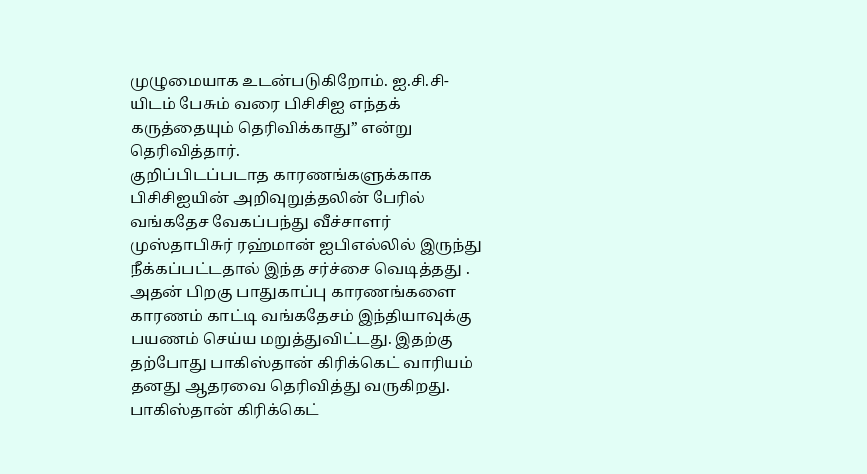முழுமையாக உடன்படுகிறோம். ஐ.சி.சி-யிடம் பேசும் வரை பிசிசிஐ எந்தக் கருத்தையும் தெரிவிக்காது” என்று தெரிவித்தார்.
குறிப்பிடப்படாத காரணங்களுக்காக பிசிசிஐயின் அறிவுறுத்தலின் பேரில் வங்கதேச வேகப்பந்து வீச்சாளர் முஸ்தாபிசுர் ரஹ்மான் ஐபிஎல்லில் இருந்து நீக்கப்பட்டதால் இந்த சர்ச்சை வெடித்தது . அதன் பிறகு பாதுகாப்பு காரணங்களை காரணம் காட்டி வங்கதேசம் இந்தியாவுக்கு பயணம் செய்ய மறுத்துவிட்டது. இதற்கு தற்போது பாகிஸ்தான் கிரிக்கெட் வாரியம் தனது ஆதரவை தெரிவித்து வருகிறது.
பாகிஸ்தான் கிரிக்கெட்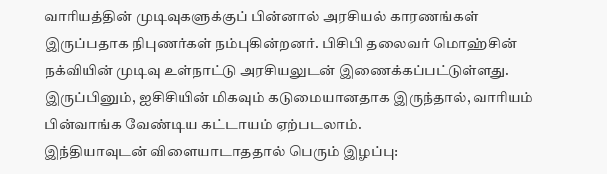வாரியத்தின் முடிவுகளுக்குப் பின்னால் அரசியல் காரணங்கள் இருப்பதாக நிபுணர்கள் நம்புகின்றனர். பிசிபி தலைவர் மொஹ்சின் நக்வியின் முடிவு உள்நாட்டு அரசியலுடன் இணைக்கப்பட்டுள்ளது. இருப்பினும், ஐசிசியின் மிகவும் கடுமையானதாக இருந்தால், வாரியம் பின்வாங்க வேண்டிய கட்டாயம் ஏற்படலாம்.
இந்தியாவுடன் விளையாடாததால் பெரும் இழப்பு: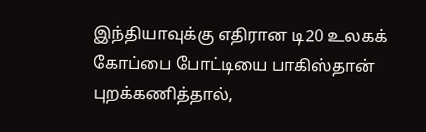இந்தியாவுக்கு எதிரான டி20 உலகக் கோப்பை போட்டியை பாகிஸ்தான் புறக்கணித்தால்,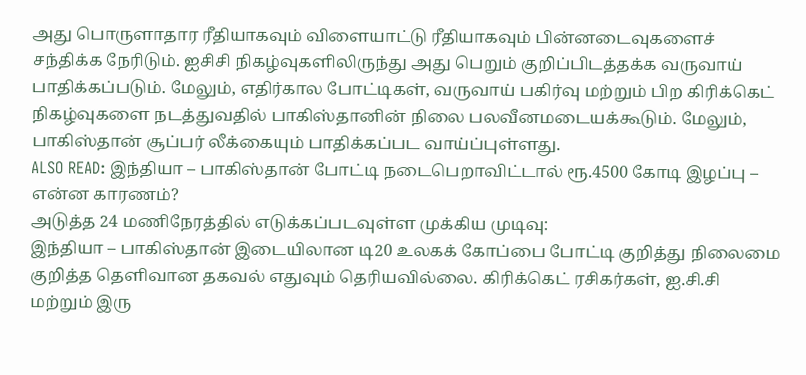அது பொருளாதார ரீதியாகவும் விளையாட்டு ரீதியாகவும் பின்னடைவுகளைச் சந்திக்க நேரிடும். ஐசிசி நிகழ்வுகளிலிருந்து அது பெறும் குறிப்பிடத்தக்க வருவாய் பாதிக்கப்படும். மேலும், எதிர்கால போட்டிகள், வருவாய் பகிர்வு மற்றும் பிற கிரிக்கெட் நிகழ்வுகளை நடத்துவதில் பாகிஸ்தானின் நிலை பலவீனமடையக்கூடும். மேலும், பாகிஸ்தான் சூப்பர் லீக்கையும் பாதிக்கப்பட வாய்ப்புள்ளது.
ALSO READ: இந்தியா – பாகிஸ்தான் போட்டி நடைபெறாவிட்டால் ரூ.4500 கோடி இழப்பு – என்ன காரணம்?
அடுத்த 24 மணிநேரத்தில் எடுக்கப்படவுள்ள முக்கிய முடிவு:
இந்தியா – பாகிஸ்தான் இடையிலான டி20 உலகக் கோப்பை போட்டி குறித்து நிலைமை குறித்த தெளிவான தகவல் எதுவும் தெரியவில்லை. கிரிக்கெட் ரசிகர்கள், ஐ.சி.சி மற்றும் இரு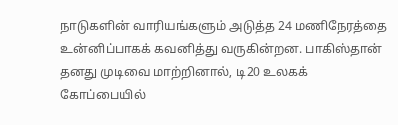நாடுகளின் வாரியங்களும் அடுத்த 24 மணிநேரத்தை உன்னிப்பாகக் கவனித்து வருகின்றன. பாகிஸ்தான் தனது முடிவை மாற்றினால், டி20 உலகக் கோப்பையில்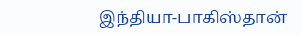இந்தியா-பாகிஸ்தான்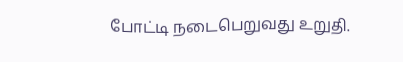போட்டி நடைபெறுவது உறுதி.